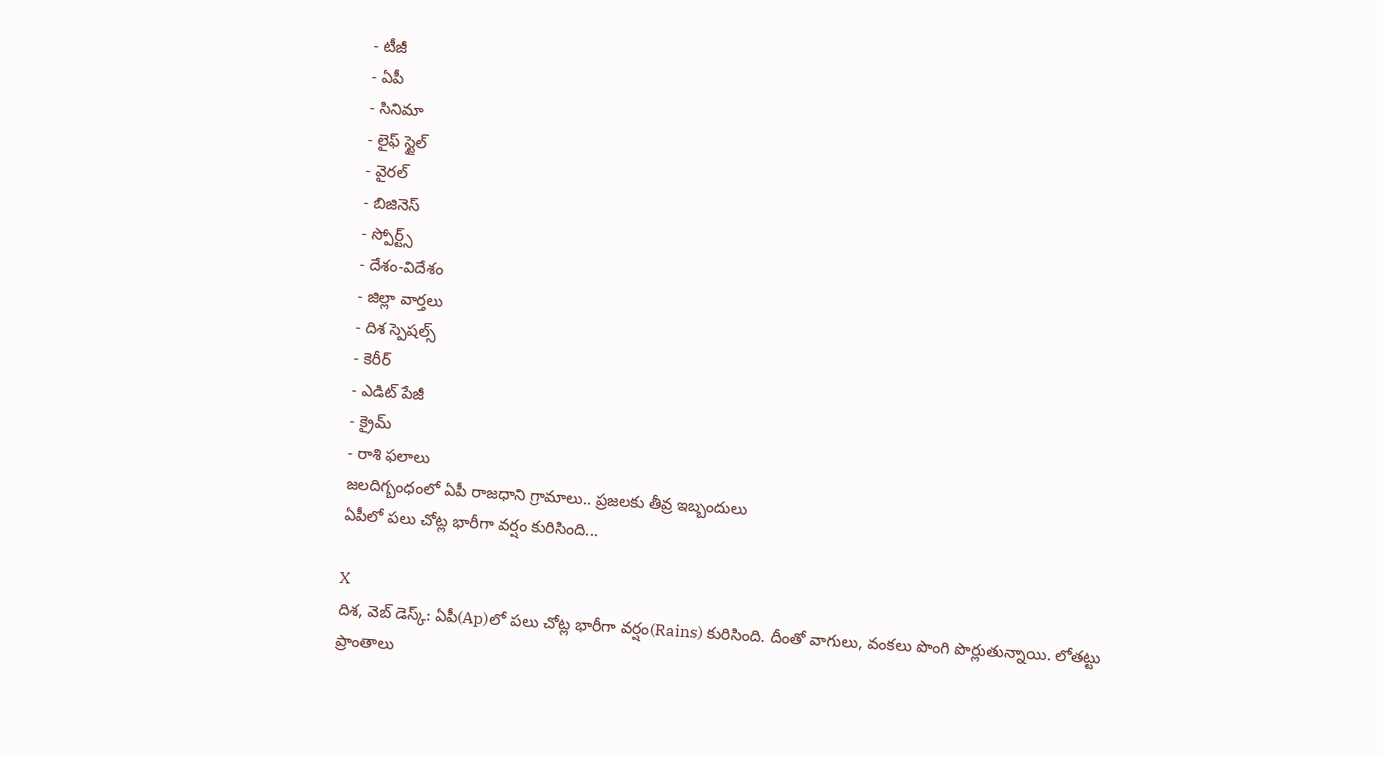- టీజీ
- ఏపీ
- సినిమా
- లైఫ్ స్టైల్
- వైరల్
- బిజినెస్
- స్పోర్ట్స్
- దేశం-విదేశం
- జిల్లా వార్తలు
- దిశ స్పెషల్స్
- కెరీర్
- ఎడిట్ పేజీ
- క్రైమ్
- రాశి ఫలాలు
జలదిగ్బంధంలో ఏపీ రాజధాని గ్రామాలు.. ప్రజలకు తీవ్ర ఇబ్బందులు
ఏపీలో పలు చోట్ల భారీగా వర్షం కురిసింది...

X
దిశ, వెబ్ డెస్క్: ఏపీ(Ap)లో పలు చోట్ల భారీగా వర్షం(Rains) కురిసింది. దీంతో వాగులు, వంకలు పొంగి పొర్లుతున్నాయి. లోతట్టు ప్రాంతాలు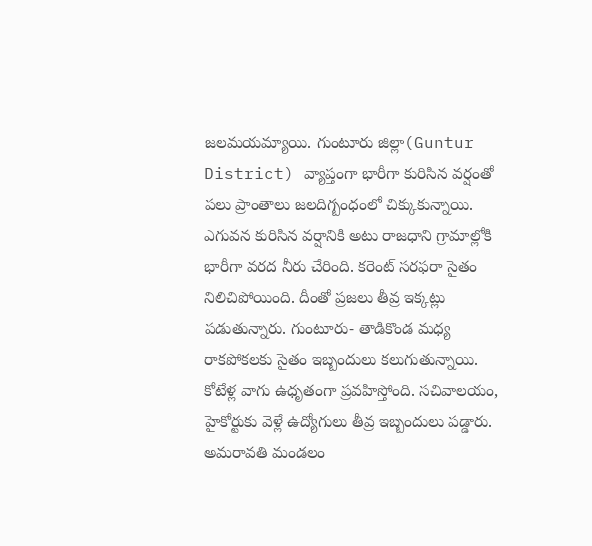జలమయమ్యాయి. గుంటూరు జిల్లా(Guntur District) వ్యాప్తంగా భారీగా కురిసిన వర్షంతో పలు ప్రాంతాలు జలదిగ్బంధంలో చిక్కుకున్నాయి. ఎగువన కురిసిన వర్షానికి అటు రాజధాని గ్రామాల్లోకి భారీగా వరద నీరు చేరింది. కరెంట్ సరఫరా సైతం నిలిచిపోయింది. దీంతో ప్రజలు తీవ్ర ఇక్కట్లు పడుతున్నారు. గుంటూరు- తాడికొండ మధ్య రాకపోకలకు సైతం ఇబ్బందులు కలుగుతున్నాయి. కోటేళ్ల వాగు ఉధృతంగా ప్రవహిస్తోంది. సచివాలయం, హైకోర్టుకు వెళ్లే ఉద్యోగులు తీవ్ర ఇబ్బందులు పడ్డారు. అమరావతి మండలం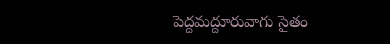పెద్దమద్దూరువాగు సైతం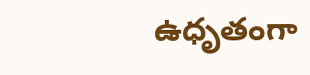ఉధృతంగా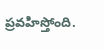ప్రవహిస్తోంది.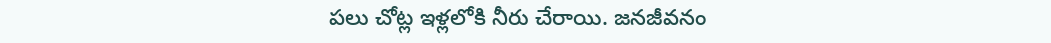పలు చోట్ల ఇళ్లలోకి నీరు చేరాయి. జనజీవనం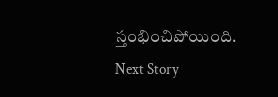స్తంభించిపోయింది.
Next Story